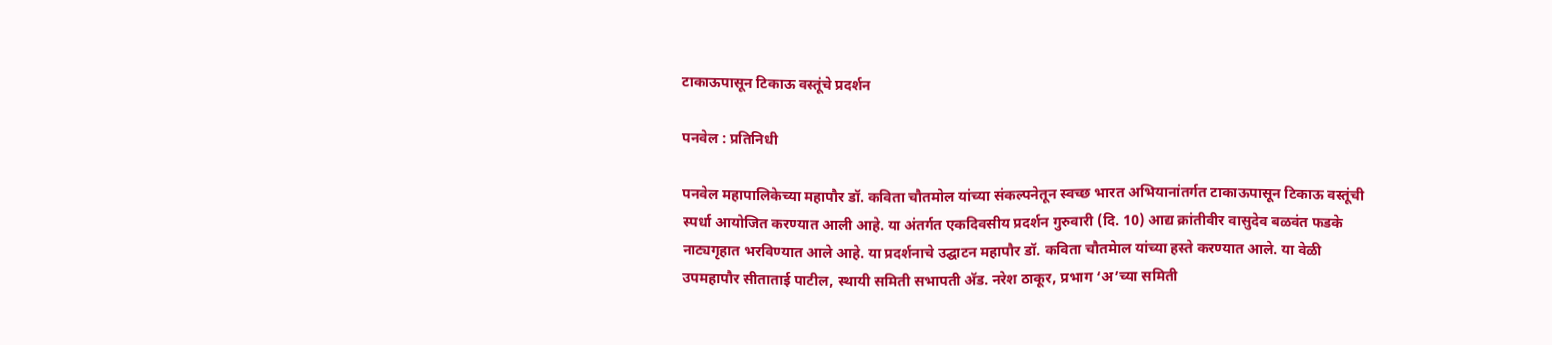टाकाऊपासून टिकाऊ वस्तूंचे प्रदर्शन

पनवेल : प्रतिनिधी

पनवेल महापालिकेच्या महापौर डॉ. कविता चौतमोल यांच्या संकल्पनेतून स्वच्छ भारत अभियानांतर्गत टाकाऊपासून टिकाऊ वस्तूंची स्पर्धा आयोजित करण्यात आली आहे. या अंतर्गत एकदिवसीय प्रदर्शन गुरुवारी (दि. 10) आद्य क्रांतीवीर वासुदेव बळवंत फडके नाट्यगृहात भरविण्यात आले आहे. या प्रदर्शनाचे उद्घाटन महापौर डॉ. कविता चौतमेाल यांच्या हस्ते करण्यात आले. या वेळी उपमहापौर सीताताई पाटील, स्थायी समिती सभापती अ‍ॅड. नरेश ठाकूर, प्रभाग ‘अ’च्या समिती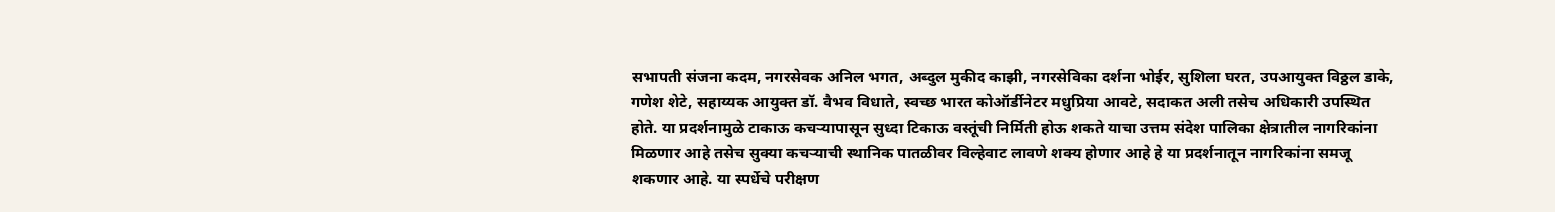सभापती संजना कदम, नगरसेवक अनिल भगत, अब्दुल मुकीद काझी, नगरसेविका दर्शना भोईर, सुशिला घरत, उपआयुक्त विठ्ठल डाके, गणेश शेटे, सहाय्यक आयुक्त डॉ. वैभव विधाते, स्वच्छ भारत कोऑर्डीनेटर मधुप्रिया आवटे, सदाकत अली तसेच अधिकारी उपस्थित होते. या प्रदर्शनामुळे टाकाऊ कचर्‍यापासून सुध्दा टिकाऊ वस्तूंची निर्मिती होऊ शकते याचा उत्तम संदेश पालिका क्षेत्रातील नागरिकांना मिळणार आहे तसेच सुक्या कचर्‍याची स्थानिक पातळीवर विल्हेवाट लावणे शक्य होणार आहे हे या प्रदर्शनातून नागरिकांना समजू शकणार आहे. या स्पर्धेचे परीक्षण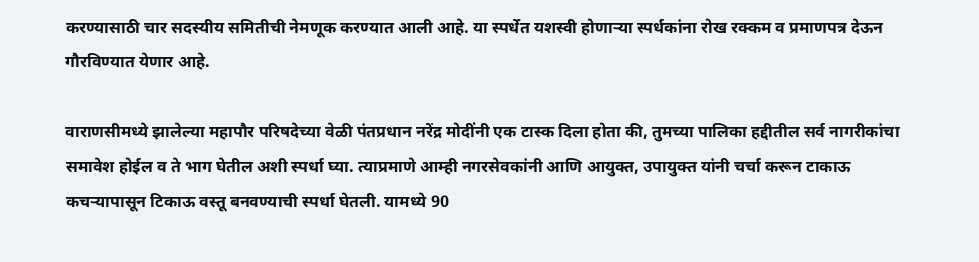करण्यासाठी चार सदस्यीय समितीची नेमणूक करण्यात आली आहे. या स्पर्धेत यशस्वी होणार्‍या स्पर्धकांना रोख रक्कम व प्रमाणपत्र देऊन गौरविण्यात येणार आहे.

वाराणसीमध्ये झालेल्या महापौर परिषदेच्या वेळी पंतप्रधान नरेंद्र मोदींनी एक टास्क दिला होता की, तुमच्या पालिका हद्दीतील सर्व नागरीकांचा समावेश होईल व ते भाग घेतील अशी स्पर्धा घ्या. त्याप्रमाणे आम्ही नगरसेवकांनी आणि आयुक्त, उपायुक्त यांनी चर्चा करून टाकाऊ कचर्‍यापासून टिकाऊ वस्तू बनवण्याची स्पर्धा घेतली. यामध्ये 90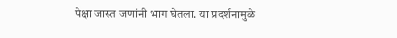पेक्षा जास्त जणांनी भाग घेतला. या प्रदर्शनामुळे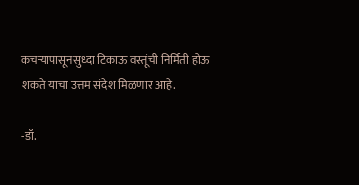कचर्‍यापासूनसुध्दा टिकाऊ वस्तूंची निर्मिती होऊ शकते याचा उत्तम संदेश मिळणार आहे.

-डॉ.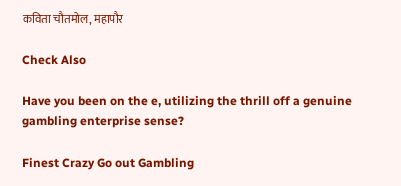कविता चौतमोल, महापौर

Check Also

Have you been on the e, utilizing the thrill off a genuine gambling enterprise sense?

Finest Crazy Go out Gambling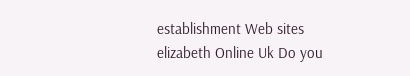establishment Web sites elizabeth Online Uk Do you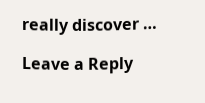really discover …

Leave a Reply